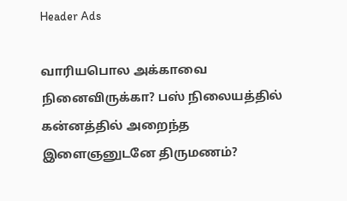Header Ads

வாரியபொல அக்காவை நினைவிருக்கா? பஸ் நிலையத்தில் கன்னத்தில் அறைந்த இளைஞனுடனே திருமணம்?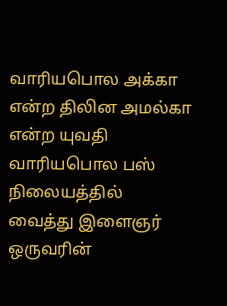வாரியபொல அக்கா என்ற திலின அமல்கா என்ற யுவதி வாரியபொல பஸ் நிலையத்தில் வைத்து இளைஞர் ஒருவரின்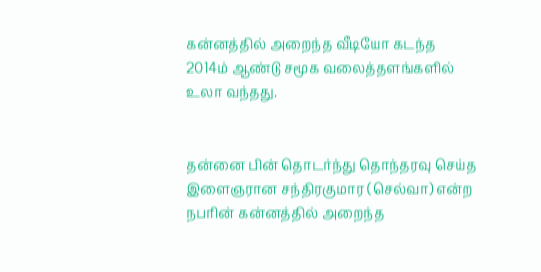கன்னத்தில் அறைந்த வீடியோ கடந்த 2014ம் ஆண்டு சமூக வலைத்தளங்களில் உலா வந்தது.


தன்னை பின் தொடர்ந்து தொந்தரவு செய்த இளைஞரான சந்திரகுமார (செல்வா) என்ற நபரின் கன்னத்தில் அறைந்த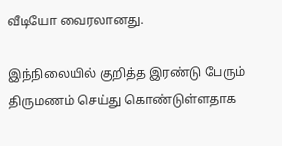வீடியோ வைரலானது.

இந்நிலையில் குறித்த இரண்டு பேரும் திருமணம் செய்து கொண்டுள்ளதாக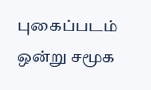புகைப்படம் ஒன்று சமூக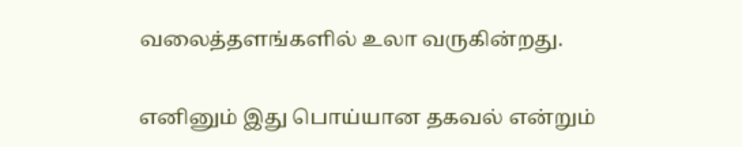வலைத்தளங்களில் உலா வருகின்றது.

எனினும் இது பொய்யான தகவல் என்றும்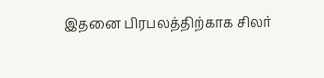இதனை பிரபலத்திற்காக சிலர்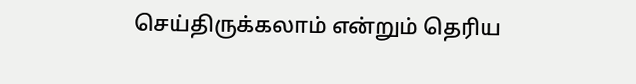செய்திருக்கலாம் என்றும் தெரிய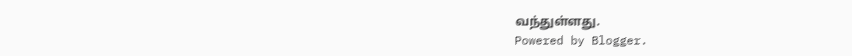வந்துள்ளது.
Powered by Blogger.